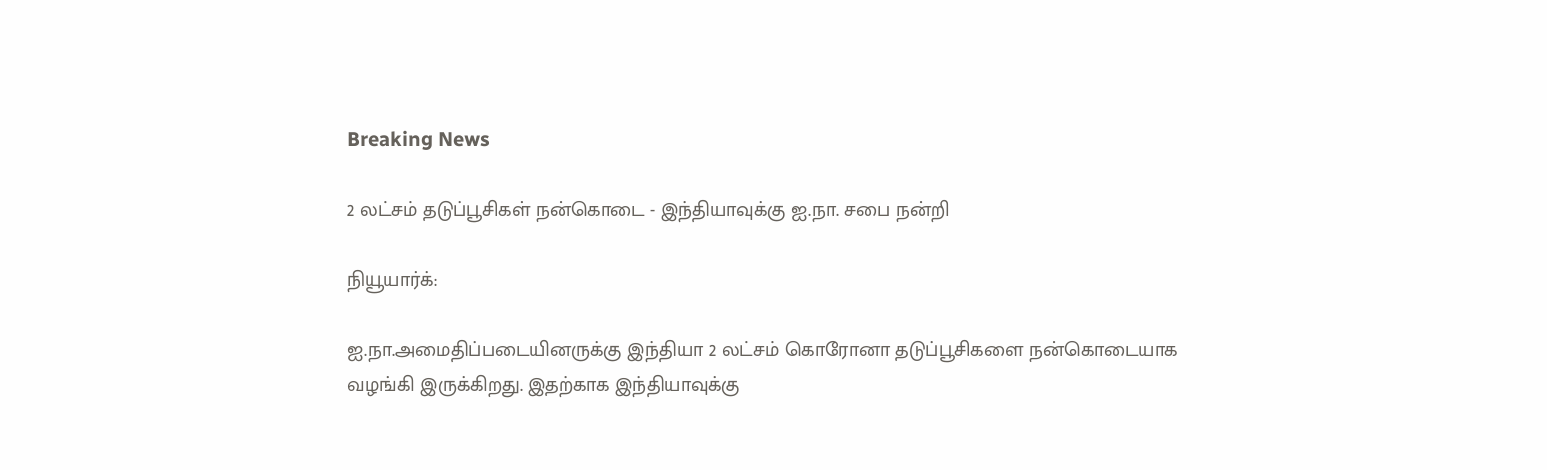Breaking News

2 லட்சம் தடுப்பூசிகள் நன்கொடை - இந்தியாவுக்கு ஐ.நா. சபை நன்றி

நியூயார்க்:

ஐ.நா.அமைதிப்படையினருக்கு இந்தியா 2 லட்சம் கொரோனா தடுப்பூசிகளை நன்கொடையாக வழங்கி இருக்கிறது. இதற்காக இந்தியாவுக்கு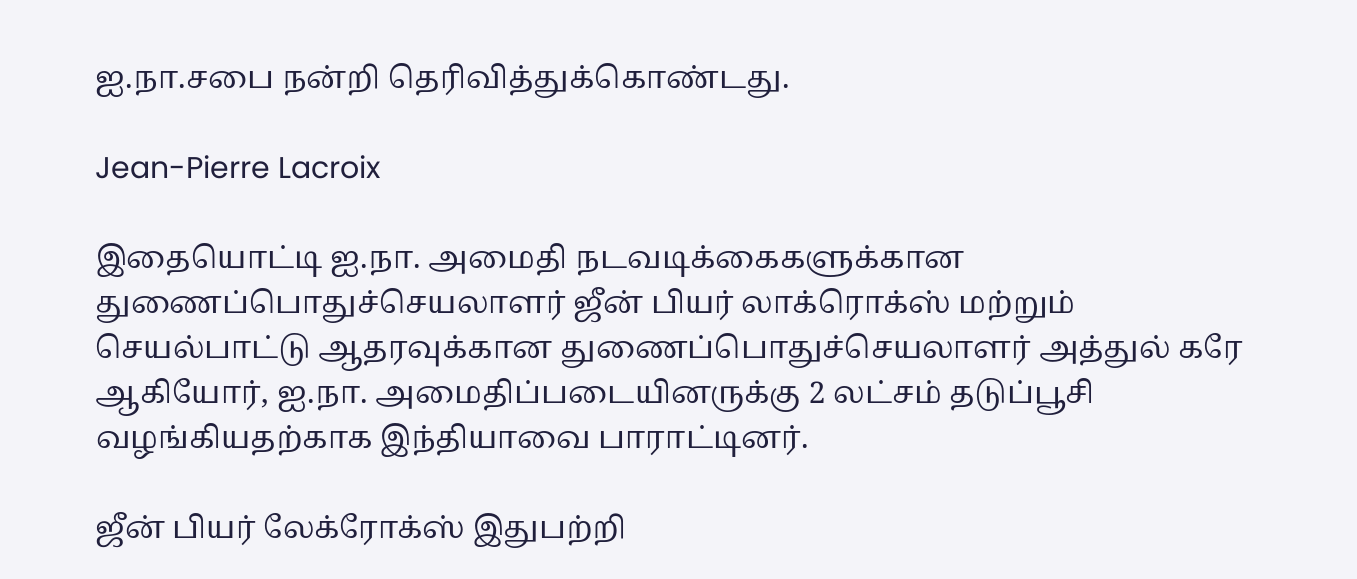ஐ.நா.சபை நன்றி தெரிவித்துக்கொண்டது.

Jean-Pierre Lacroix

இதையொட்டி ஐ.நா. அமைதி நடவடிக்கைகளுக்கான துணைப்பொதுச்செயலாளர் ஜீன் பியர் லாக்ரொக்ஸ் மற்றும் செயல்பாட்டு ஆதரவுக்கான துணைப்பொதுச்செயலாளர் அத்துல் கரே ஆகியோர், ஐ.நா. அமைதிப்படையினருக்கு 2 லட்சம் தடுப்பூசி வழங்கியதற்காக இந்தியாவை பாராட்டினர்.

ஜீன் பியர் லேக்ரோக்ஸ் இதுபற்றி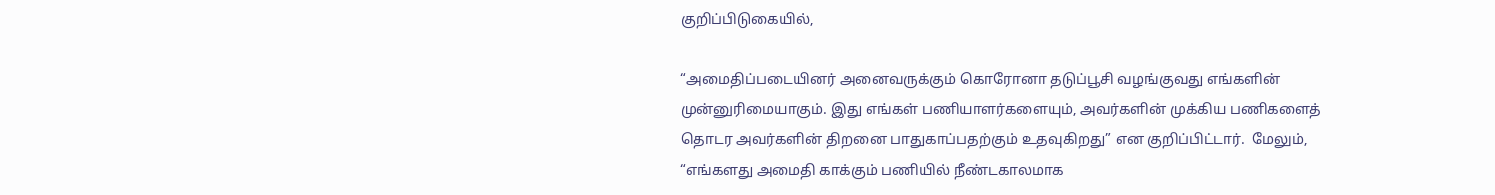குறிப்பிடுகையில்,

“அமைதிப்படையினர் அனைவருக்கும் கொரோனா தடுப்பூசி வழங்குவது எங்களின் முன்னுரிமையாகும். இது எங்கள் பணியாளர்களையும், அவர்களின் முக்கிய பணிகளைத் தொடர அவர்களின் திறனை பாதுகாப்பதற்கும் உதவுகிறது” என குறிப்பிட்டார்.  மேலும், “எங்களது அமைதி காக்கும் பணியில் நீண்டகாலமாக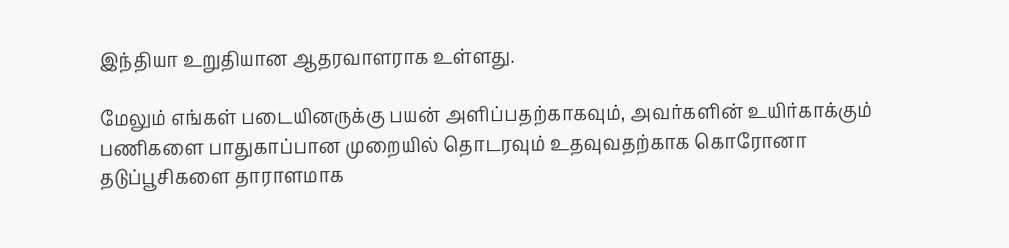இந்தியா உறுதியான ஆதரவாளராக உள்ளது.

மேலும் எங்கள் படையினருக்கு பயன் அளிப்பதற்காகவும், அவர்களின் உயிர்காக்கும் பணிகளை பாதுகாப்பான முறையில் தொடரவும் உதவுவதற்காக கொரோனா தடுப்பூசிகளை தாராளமாக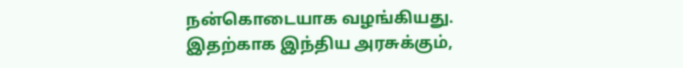நன்கொடையாக வழங்கியது. இதற்காக இந்திய அரசுக்கும்,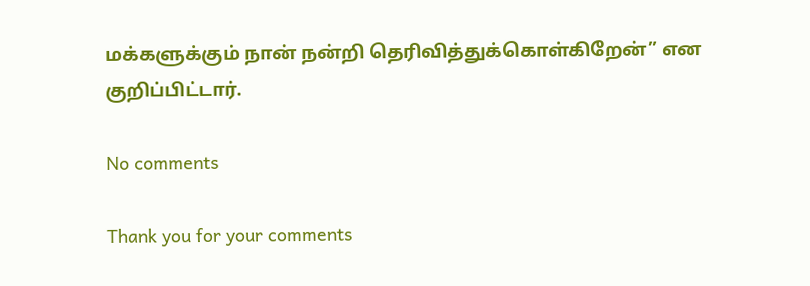மக்களுக்கும் நான் நன்றி தெரிவித்துக்கொள்கிறேன்” என குறிப்பிட்டார்.

No comments

Thank you for your comments